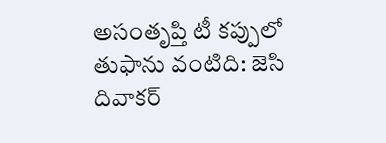అసంతృప్తి టీ కప్పులో తుఫాను వంటిది: జెసి దివాకర్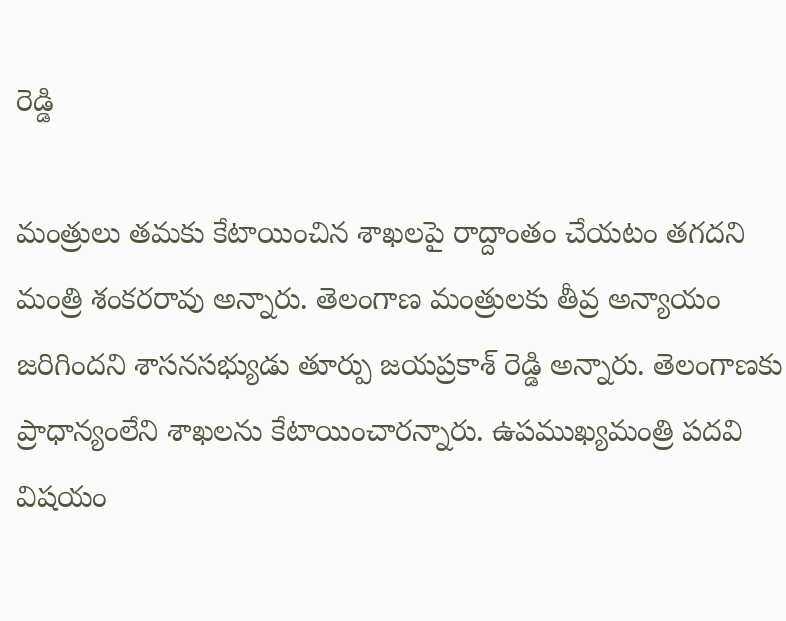రెడ్డి

మంత్రులు తమకు కేటాయించిన శాఖలపై రాద్దాంతం చేయటం తగదని మంత్రి శంకరరావు అన్నారు. తెలంగాణ మంత్రులకు తీవ్ర అన్యాయం జరిగిందని శాసనసభ్యుడు తూర్పు జయప్రకాశ్ రెడ్డి అన్నారు. తెలంగాణకు ప్రాధాన్యంలేని శాఖలను కేటాయించారన్నారు. ఉపముఖ్యమంత్రి పదవి విషయం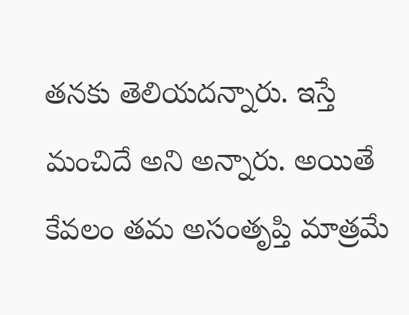తనకు తెలియదన్నారు. ఇస్తే మంచిదే అని అన్నారు. అయితే కేవలం తమ అసంతృప్తి మాత్రమే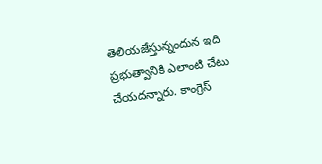తెలియజేస్తున్నందున ఇది ప్రభుత్వానికి ఎలాంటి చేటు చేయదన్నారు. కాంగ్రెస్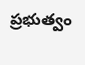ప్రభుత్వం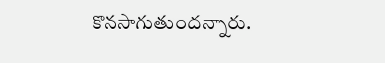కొనసాగుతుందన్నారు.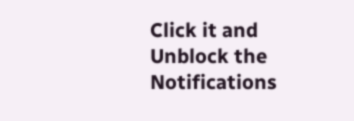Click it and Unblock the Notifications